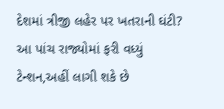દેશમાં ત્રીજી લહેર પર ખતરાની ઘંટી? આ પાંચ રાજ્યોમાં ફરી વધ્યું ટેન્શન,અહીં લાગી શકે છે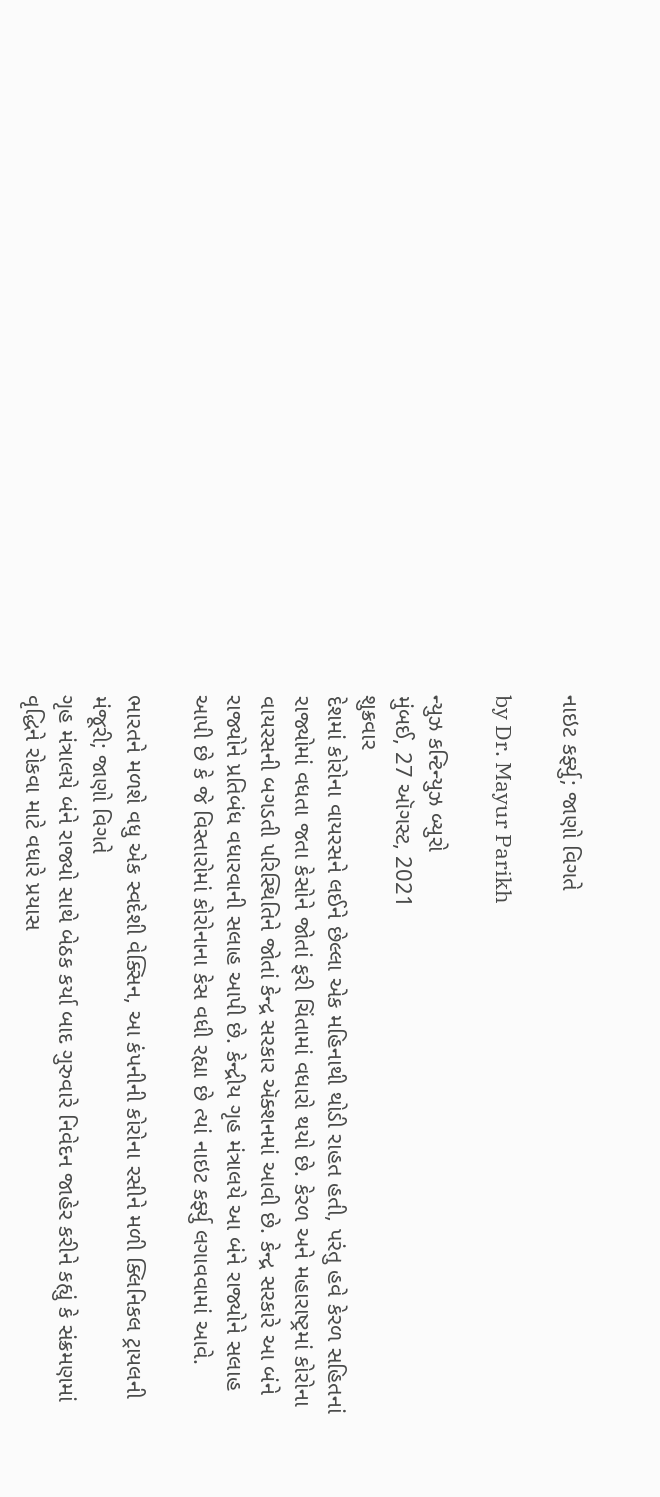નાઇટ કર્ફ્યુ; જાણો વિગતે

by Dr. Mayur Parikh

ન્યુઝ કન્ટિન્યુઝ બ્યુરો
મુંબઈ, 27 ઑગસ્ટ, 2021
શુક્રવાર
દેશમાં કોરોના વાયરસને લઈને છેલ્લા એક મહિનાથી થોડી રાહત હતી, પરંતુ હવે કેરળ સહિતનાં રાજ્યોમાં વધતા જતા કેસોને જોતાં ફરી ચિંતામાં વધારો થયો છે. કેરળ અને મહારાષ્ટ્રમાં કોરોના વાયરસની બગડતી પરિસ્થિતિને જોતાં કેન્દ્ર સરકાર ઍક્શનમાં આવી છે. કેન્દ્ર સરકારે આ બંને રાજ્યોને પ્રતિબંધ વધારવાની સલાહ આપી છે. કેન્દ્રીય ગૃહ મંત્રાલયે આ બંને રાજ્યોને સલાહ આપી છે કે જે વિસ્તારોમાં કોરોનાના કેસ વધી રહ્યા છે ત્યાં નાઇટ કર્ફ્યુ લગાવવામાં આવે.

ભારતને મળશે વધુ એક સ્વદેશી વેક્સિન, આ કંપનીની કોરોના રસીને મળી ક્લિનિકલ ટ્રાયલની મંજૂરી; જાણો વિગતે
ગૃહ મંત્રાલયે બંને રાજ્યો સાથે બેઠક કર્યા બાદ ગુરુવારે નિવેદન જાહેર કરીને કહ્યું કે સંક્રમણમાં વૃદ્ધિને રોકવા માટે વધારે પ્રયાસ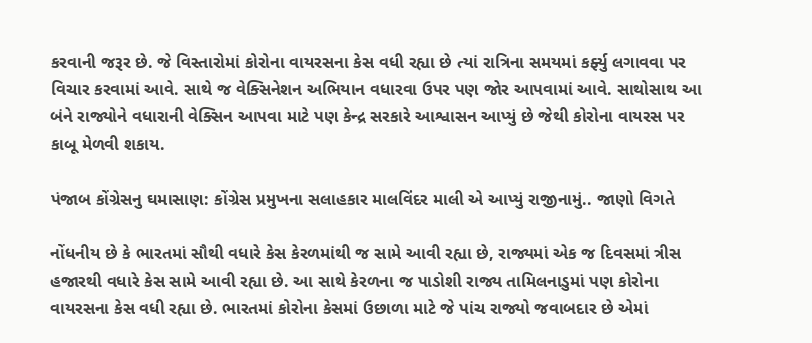કરવાની જરૂર છે. જે વિસ્તારોમાં કોરોના વાયરસના કેસ વધી રહ્યા છે ત્યાં રાત્રિના સમયમાં કર્ફ્યુ લગાવવા પર વિચાર કરવામાં આવે. સાથે જ વેક્સિનેશન અભિયાન વધારવા ઉપર પણ જોર આપવામાં આવે. સાથોસાથ આ બંને રાજ્યોને વધારાની વેક્સિન આપવા માટે પણ કેન્દ્ર સરકારે આશ્વાસન આપ્યું છે જેથી કોરોના વાયરસ પર કાબૂ મેળવી શકાય.

પંજાબ કોંગ્રેસનુ ઘમાસાણ: કોંગ્રેસ પ્રમુખના સલાહકાર માલવિંદર માલી એ આપ્યું રાજીનામું.. જાણો વિગતે

નોંધનીય છે કે ભારતમાં સૌથી વધારે કેસ કેરળમાંથી જ સામે આવી રહ્યા છે, રાજ્યમાં એક જ દિવસમાં ત્રીસ હજારથી વધારે કેસ સામે આવી રહ્યા છે. આ સાથે કેરળના જ પાડોશી રાજ્ય તામિલનાડુમાં પણ કોરોના વાયરસના કેસ વધી રહ્યા છે. ભારતમાં કોરોના કેસમાં ઉછાળા માટે જે પાંચ રાજ્યો જવાબદાર છે એમાં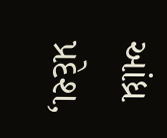આંધ્ર પ્રદેશ,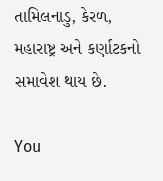તામિલનાડુ, કેરળ, મહારાષ્ટ્ર અને કર્ણાટકનો સમાવેશ થાય છે.

You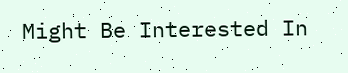Might Be Interested In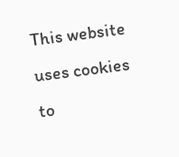This website uses cookies to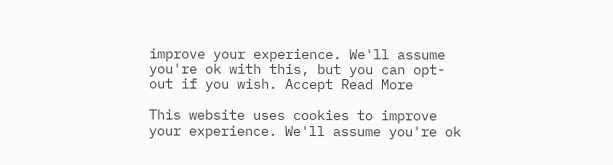improve your experience. We'll assume you're ok with this, but you can opt-out if you wish. Accept Read More

This website uses cookies to improve your experience. We'll assume you're ok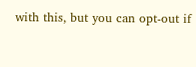with this, but you can opt-out if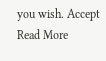you wish. Accept Read More